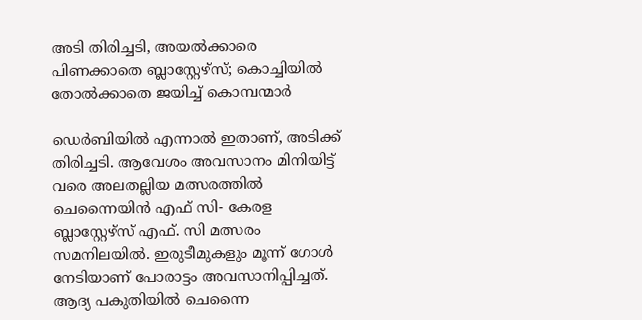അടി തിരിച്ചടി, അയല്‍ക്കാരെ പിണക്കാതെ ബ്ലാസ്റ്റേഴ്സ്; കൊച്ചിയിൽ തോൽക്കാതെ ജയിച്ച് കൊമ്പന്മാര്‍

ഡെർബിയിൽ എന്നാൽ ഇതാണ്, അടിക്ക് തിരിച്ചടി. ആവേശം അവസാനം മിനിയിട്ട് വരെ അലതല്ലിയ മത്സരത്തിൽ ചെന്നൈയിൻ എഫ് സി- കേരള ബ്ലാസ്റ്റേഴ്‌സ് എഫ്. സി മത്സരം സമനിലയിൽ. ഇരുടീമുകളും മൂന്ന് ഗോൾ നേടിയാണ് പോരാട്ടം അവസാനിപ്പിച്ചത്. ആദ്യ പകുതിയിൽ ചെന്നൈ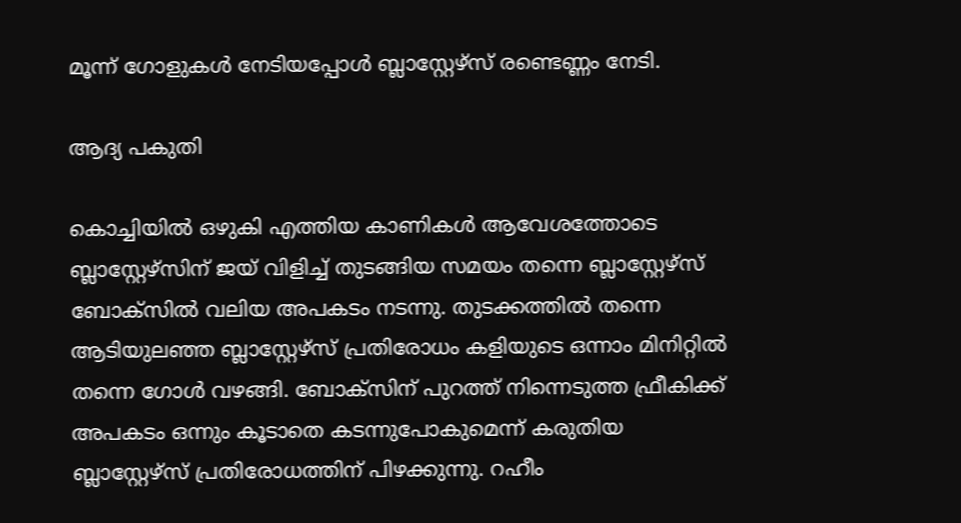മൂന്ന് ഗോളുകൾ നേടിയപ്പോൾ ബ്ലാസ്റ്റേഴ്‌സ് രണ്ടെണ്ണം നേടി.

ആദ്യ പകുതി

കൊച്ചിയിൽ ഒഴുകി എത്തിയ കാണികൾ ആവേശത്തോടെ ബ്ലാസ്റ്റേഴ്സിന് ജയ് വിളിച്ച് തുടങ്ങിയ സമയം തന്നെ ബ്ലാസ്റ്റേഴ്‌സ് ബോക്സിൽ വലിയ അപകടം നടന്നു. തുടക്കത്തിൽ തന്നെ ആടിയുലഞ്ഞ ബ്ലാസ്റ്റേഴ്‌സ് പ്രതിരോധം കളിയുടെ ഒന്നാം മിനിറ്റിൽ തന്നെ ഗോൾ വഴങ്ങി. ബോക്‌സിന് പുറത്ത് നിന്നെടുത്ത ഫ്രീകിക്ക് അപകടം ഒന്നും കൂടാതെ കടന്നുപോകുമെന്ന് കരുതിയ ബ്ലാസ്റ്റേഴ്‌സ് പ്രതിരോധത്തിന് പിഴക്കുന്നു. റഹീം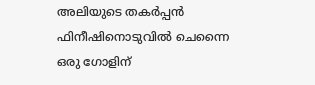അലിയുടെ തകർപ്പൻ ഫിനീഷിനൊടുവിൽ ചെന്നൈ ഒരു ഗോളിന്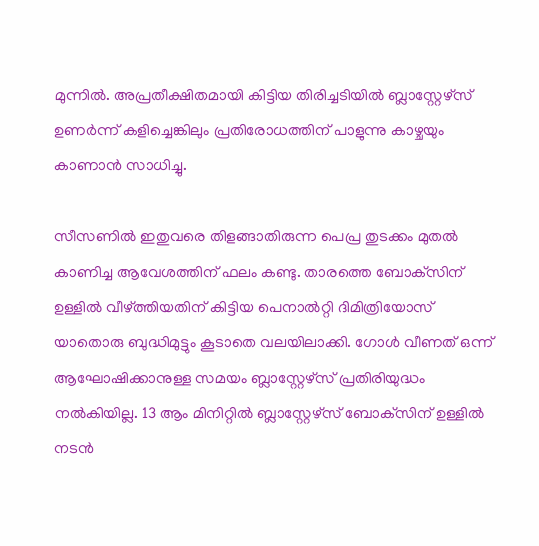മുന്നിൽ. അപ്രതീക്ഷിതമായി കിട്ടിയ തിരിച്ചടിയിൽ ബ്ലാസ്റ്റേഴ്‌സ് ഉണർന്ന് കളിച്ചെങ്കിലും പ്രതിരോധത്തിന് പാളുന്നു കാഴ്ചയും കാണാൻ സാധിച്ചു.

സീസണിൽ ഇതുവരെ തിളങ്ങാതിരുന്ന പെപ്ര തുടക്കം മുതൽ കാണിച്ച ആവേശത്തിന് ഫലം കണ്ടു. താരത്തെ ബോക്‌സിന് ഉള്ളിൽ വീഴ്ത്തിയതിന് കിട്ടിയ പെനാൽറ്റി ദിമിത്രിയോസ് യാതൊരു ബുദ്ധിമുട്ടും കൂടാതെ വലയിലാക്കി. ഗോൾ വീണത് ഒന്ന് ആഘോഷിക്കാനുള്ള സമയം ബ്ലാസ്റ്റേഴ്‌സ് പ്രതിരിയുദ്ധം നൽകിയില്ല. 13 ആം മിനിറ്റിൽ ബ്ലാസ്റ്റേഴ്‌സ് ബോക്‌സിന് ഉള്ളിൽ നടൻ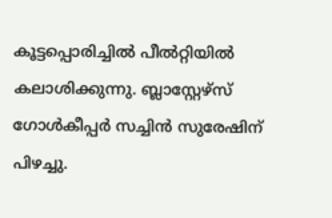കൂട്ടപ്പൊരിച്ചിൽ പീൽറ്റിയിൽ കലാശിക്കുന്നു. ബ്ലാസ്റ്റേഴ്‌സ് ഗോൾകീപ്പർ സച്ചിൻ സുരേഷിന് പിഴച്ചു.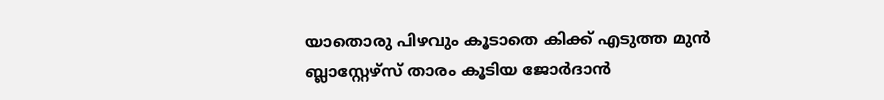യാതൊരു പിഴവും കൂടാതെ കിക്ക് എടുത്ത മുൻ ബ്ലാസ്റ്റേഴ്‌സ് താരം കൂടിയ ജോർദാൻ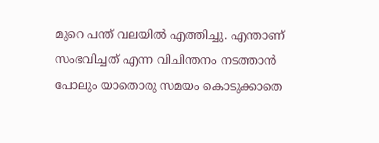മുറെ പന്ത് വലയിൽ എത്തിച്ചു. എന്താണ് സംഭവിച്ചത് എന്ന വിചിന്തനം നടത്താൻ പോലും യാതൊരു സമയം കൊടുക്കാതെ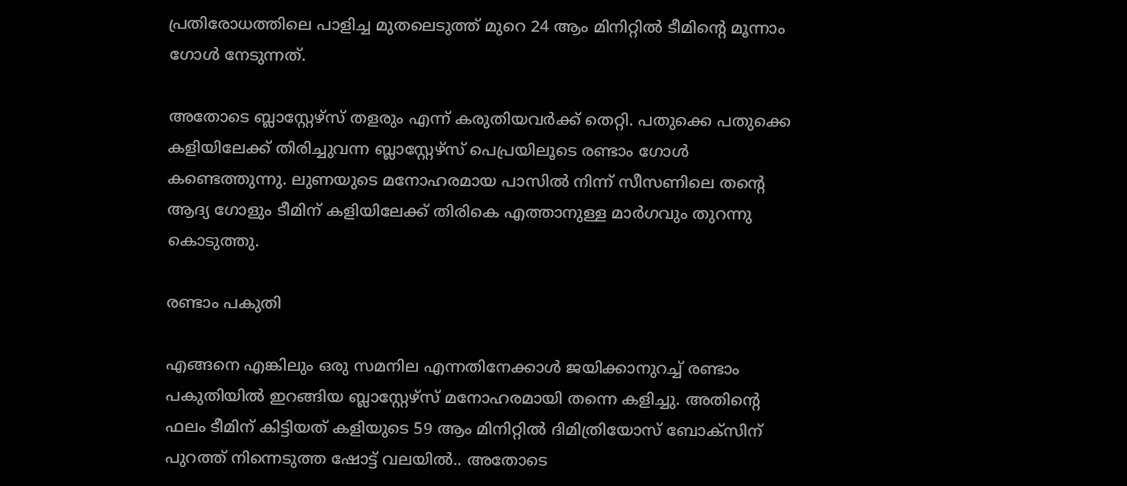പ്രതിരോധത്തിലെ പാളിച്ച മുതലെടുത്ത് മുറെ 24 ആം മിനിറ്റിൽ ടീമിന്റെ മൂന്നാം ഗോൾ നേടുന്നത്.

അതോടെ ബ്ലാസ്റ്റേഴ്‌സ് തളരും എന്ന് കരുതിയവർക്ക് തെറ്റി. പതുക്കെ പതുക്കെ കളിയിലേക്ക് തിരിച്ചുവന്ന ബ്ലാസ്റ്റേഴ്‌സ് പെപ്രയിലൂടെ രണ്ടാം ഗോൾ കണ്ടെത്തുന്നു. ലുണയുടെ മനോഹരമായ പാസിൽ നിന്ന് സീസണിലെ തന്റെ ആദ്യ ഗോളും ടീമിന് കളിയിലേക്ക് തിരികെ എത്താനുള്ള മാർഗവും തുറന്നു കൊടുത്തു.

രണ്ടാം പകുതി

എങ്ങനെ എങ്കിലും ഒരു സമനില എന്നതിനേക്കാൾ ജയിക്കാനുറച്ച് രണ്ടാം പകുതിയിൽ ഇറങ്ങിയ ബ്ലാസ്റ്റേഴ്‌സ് മനോഹരമായി തന്നെ കളിച്ചു. അതിന്റെ ഫലം ടീമിന് കിട്ടിയത് കളിയുടെ 59 ആം മിനിറ്റിൽ ദിമിത്രിയോസ് ബോക്‌സിന് പുറത്ത് നിന്നെടുത്ത ഷോട്ട് വലയിൽ.. അതോടെ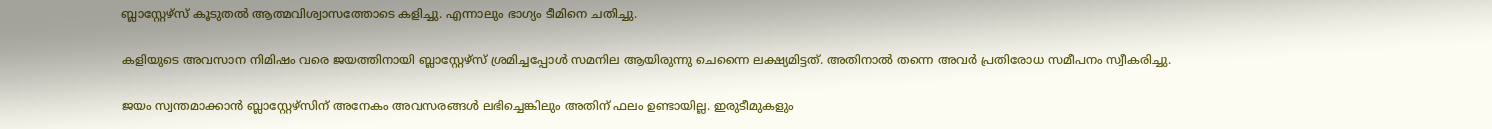ബ്ലാസ്റ്റേഴ്‌സ് കൂടുതൽ ആത്മവിശ്വാസത്തോടെ കളിച്ചു. എന്നാലും ഭാഗ്യം ടീമിനെ ചതിച്ചു.

കളിയുടെ അവസാന നിമിഷം വരെ ജയത്തിനായി ബ്ലാസ്റ്റേഴ്‌സ് ശ്രമിച്ചപ്പോൾ സമനില ആയിരുന്നു ചെന്നൈ ലക്ഷ്യമിട്ടത്. അതിനാൽ തന്നെ അവർ പ്രതിരോധ സമീപനം സ്വീകരിച്ചു.

ജയം സ്വന്തമാക്കാൻ ബ്ലാസ്റ്റേഴ്സിന് അനേകം അവസരങ്ങൾ ലഭിച്ചെങ്കിലും അതിന് ഫലം ഉണ്ടായില്ല. ഇരുടീമുകളും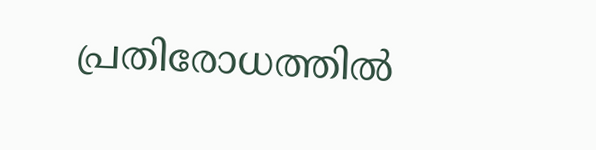പ്രതിരോധത്തിൽ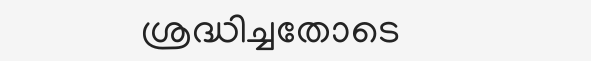ശ്രദ്ധിച്ചതോടെ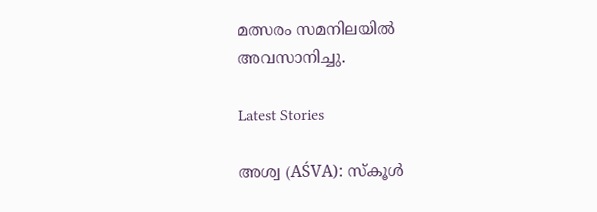മത്സരം സമനിലയിൽ അവസാനിച്ചു.

Latest Stories

അശ്വ (AŚVA): സ്കൂൾ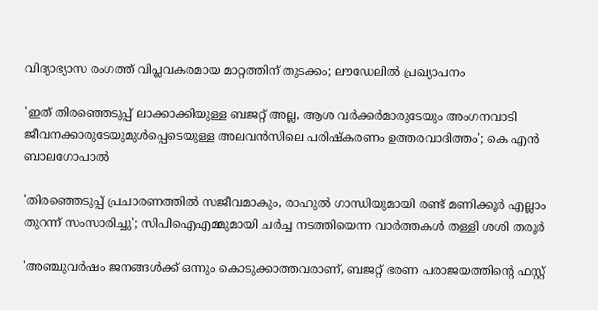വിദ്യാഭ്യാസ രംഗത്ത് വിപ്ലവകരമായ മാറ്റത്തിന് തുടക്കം; ലൗഡേലിൽ പ്രഖ്യാപനം

'ഇത് തിരഞ്ഞെടുപ്പ് ലാക്കാക്കിയുള്ള ബജറ്റ് അല്ല, ആശ വർക്കർമാരുടേയും അംഗനവാടി ജീവനക്കാരുടേയുമുൾപ്പെടെയുള്ള അലവൻസിലെ പരിഷ്കരണം ഉത്തരവാദിത്തം'; കെ എൻ ബാലഗോപാൽ

'തിരഞ്ഞെടുപ്പ് പ്രചാരണത്തിൽ സജീവമാകും, രാഹുൽ ഗാന്ധിയുമായി രണ്ട് മണിക്കൂർ എല്ലാം തുറന്ന് സംസാരിച്ചു'; സിപിഐഎമ്മുമായി ചർച്ച നടത്തിയെന്ന വാർത്തകൾ തള്ളി ശശി തരൂർ

'അഞ്ചുവർഷം ജനങ്ങൾക്ക് ഒന്നും കൊടുക്കാത്തവരാണ്, ബജറ്റ് ഭരണ പരാജയത്തിന്റെ ഫസ്റ്റ്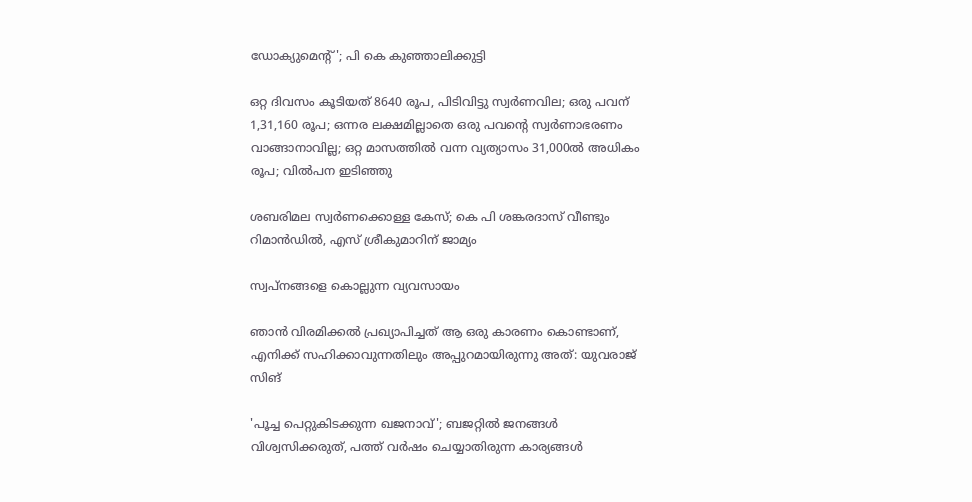ഡോക്യുമെന്റ്'; പി കെ കുഞ്ഞാലിക്കുട്ടി

ഒറ്റ ദിവസം കൂടിയത് 8640 രൂപ, പിടിവിട്ടു സ്വര്‍ണവില; ഒരു പവന് 1,31,160 രൂപ; ഒന്നര ലക്ഷമില്ലാതെ ഒരു പവന്റെ സ്വര്‍ണാഭരണം വാങ്ങാനാവില്ല; ഒറ്റ മാസത്തില്‍ വന്ന വ്യത്യാസം 31,000ല്‍ അധികം രൂപ; വില്‍പന ഇടിഞ്ഞു

ശബരിമല സ്വർണക്കൊള്ള കേസ്; കെ പി ശങ്കരദാസ് വീണ്ടും റിമാൻഡിൽ, എസ് ശ്രീകുമാറിന് ജാമ്യം

സ്വപ്നങ്ങളെ കൊല്ലുന്ന വ്യവസായം

ഞാൻ വിരമിക്കൽ പ്രഖ്യാപിച്ചത് ആ ഒരു കാരണം കൊണ്ടാണ്, എനിക്ക് സഹിക്കാവുന്നതിലും അപ്പുറമായിരുന്നു അത്: യുവരാജ് സിങ്

'പൂച്ച പെറ്റുകിട‌ക്കുന്ന ഖജനാവ്'; ബജറ്റിൽ ജനങ്ങൾ വിശ്വസിക്കരുത്, പത്ത് വർഷം ചെയ്യാതിരുന്ന കാര്യങ്ങൾ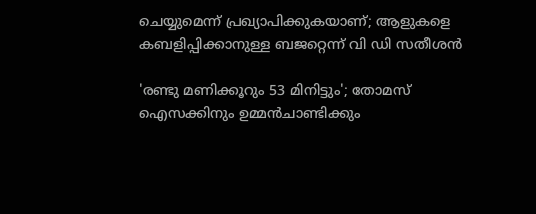ചെയ്യുമെന്ന് പ്രഖ്യാപിക്കുകയാണ്; ആളുകളെ കബളിപ്പിക്കാനുള്ള ബജറ്റെന്ന് വി ഡി സതീശൻ

'രണ്ടു മണിക്കൂറും 53 മിനിട്ടും'; തോമസ് ഐസക്കിനും ഉമ്മൻചാണ്ടിക്കും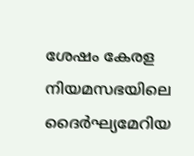ശേഷം കേരള നിയമസഭയിലെ ദൈര്‍ഘ്യമേറിയ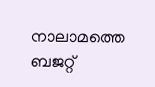നാലാമത്തെ ബജറ്റ്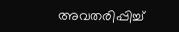അവതരിപ്പിച്ച്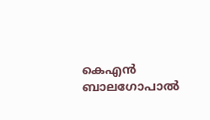കെഎൻ ബാലഗോപാൽ